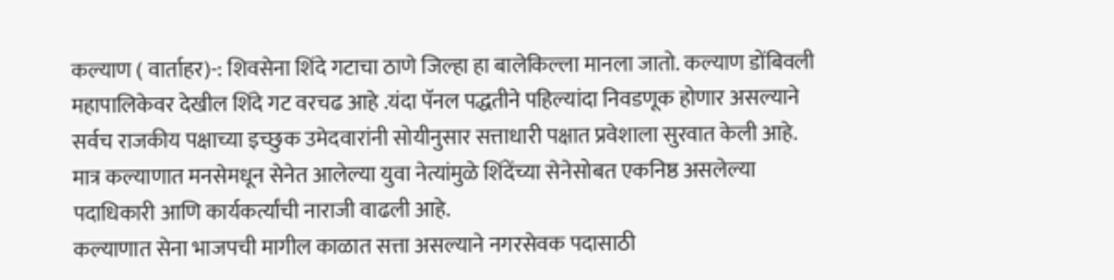कल्याण ( वार्ताहर)-: शिवसेना शिंदे गटाचा ठाणे जिल्हा हा बालेकिल्ला मानला जातो. कल्याण डोंबिवली महापालिकेवर देखील शिंदे गट वरचढ आहे .यंदा पॅनल पद्धतीने पहिल्यांदा निवडणूक होणार असल्याने सर्वच राजकीय पक्षाच्या इच्छुक उमेदवारांनी सोयीनुसार सत्ताधारी पक्षात प्रवेशाला सुरवात केली आहे. मात्र कल्याणात मनसेमधून सेनेत आलेल्या युवा नेत्यांमुळे शिंदेंच्या सेनेसोबत एकनिष्ठ असलेल्या पदाधिकारी आणि कार्यकर्त्यांची नाराजी वाढली आहे.
कल्याणात सेना भाजपची मागील काळात सत्ता असल्याने नगरसेवक पदासाठी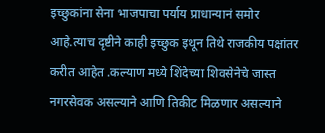इच्छुकांना सेना भाजपाचा पर्याय प्राधान्यानं समोर आहे.त्याच दृष्टीने काही इच्छुक इथून तिथे राजकीय पक्षांतर करीत आहेत .कल्याण मध्ये शिंदेच्या शिवसेनेचे जास्त नगरसेवक असल्याने आणि तिकीट मिळणार असल्याने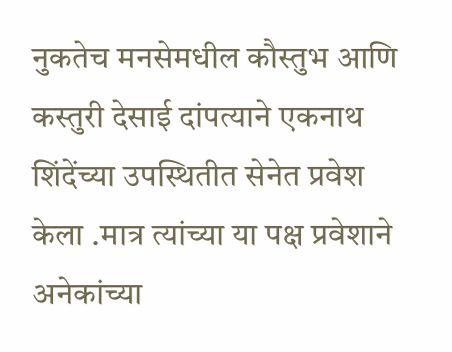नुकतेच मनसेमधील कौस्तुभ आणि कस्तुरी देसाई दांपत्याने एकनाथ शिंदेंच्या उपस्थितीत सेनेत प्रवेश केला .मात्र त्यांच्या या पक्ष प्रवेशाने अनेकांच्या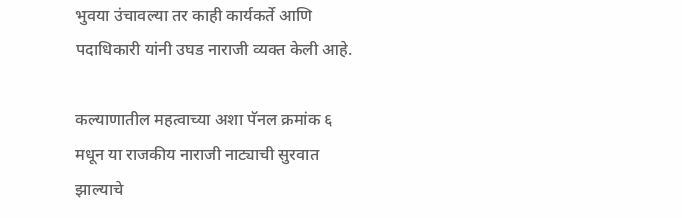भुवया उंचावल्या तर काही कार्यकर्ते आणि पदाधिकारी यांनी उघड नाराजी व्यक्त केली आहे.

कल्याणातील महत्वाच्या अशा पॅनल क्रमांक ६ मधून या राजकीय नाराजी नाट्याची सुरवात झाल्याचे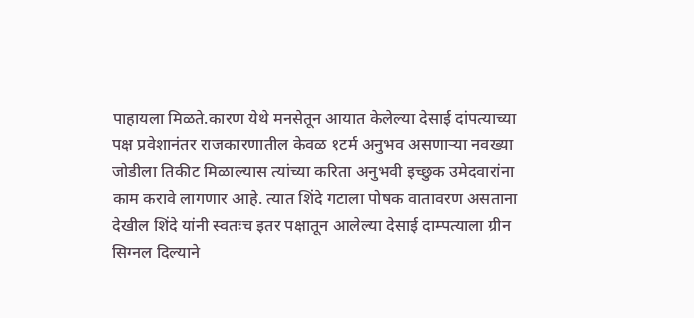पाहायला मिळते.कारण येथे मनसेतून आयात केलेल्या देसाई दांपत्याच्या पक्ष प्रवेशानंतर राजकारणातील केवळ १टर्म अनुभव असणाऱ्या नवख्या जोडीला तिकीट मिळाल्यास त्यांच्या करिता अनुभवी इच्छुक उमेदवारांना काम करावे लागणार आहे. त्यात शिंदे गटाला पोषक वातावरण असताना देखील शिंदे यांनी स्वतःच इतर पक्षातून आलेल्या देसाई दाम्पत्याला ग्रीन सिग्नल दिल्याने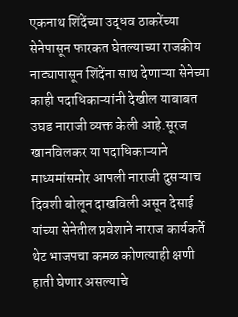एकनाथ शिंदेंच्या उद्धव ठाकरेंच्या सेनेपासून फारकत घेतल्याच्या राजकीय नाट्यापासून शिंदेंना साथ देणाऱ्या सेनेच्या काही पदाधिकाऱ्यांनी देखील याबाबत उघड नाराजी व्यक्त केली आहे.सूरज खानविलकर या पदाधिकाऱ्याने माध्यमांसमोर आपली नाराजी दुसऱ्याच दिवशी बोलून दाखविली असून देसाई यांच्या सेनेतील प्रवेशाने नाराज कार्यकर्ते थेट भाजपचा कमळ कोणत्याही क्षणी हाती घेणार असल्याचे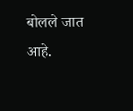बोलले जात आहे.